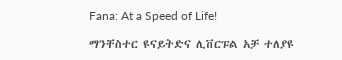Fana: At a Speed of Life!

ማንቸስተር ዩናይትድና ሊቨርፑል አቻ ተለያዩ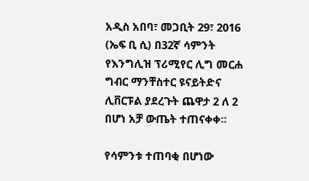አዲስ አበባ፣ መጋቢት 29፣ 2016 (ኤፍ ቢ ሲ) በ32ኛ ሳምንት የእንግሊዝ ፕሪሚየር ሊግ መርሐ ግብር ማንቸስተር ዩናይትድና ሊቨርፑል ያደረጉት ጨዋታ 2 ለ 2 በሆነ አቻ ውጤት ተጠናቀቀ፡፡

የሳምንቱ ተጠባቂ በሆነው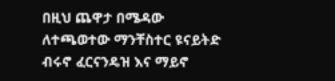በዚህ ጨዋታ በሜዳው ለተጫወተው ማንቸስተር ዩናይትድ ብሩኖ ፈርናንዴዝ እና ማይኖ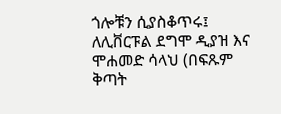ጎሎቹን ሲያስቆጥሩ፤ ለሊቨርፑል ደግሞ ዲያዝ እና ሞሐመድ ሳላህ (በፍጹም ቅጣት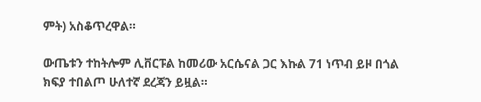ምት) አስቆጥረዋል።

ውጤቱን ተከትሎም ሊቨርፑል ከመሪው አርሴናል ጋር እኩል 71 ነጥብ ይዞ በጎል ክፍያ ተበልጦ ሁለተኛ ደረጃን ይዟል።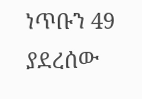ነጥቡን 49 ያደረሰው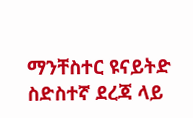ማንቸስተር ዩናይትድ ስድስተኛ ደረጃ ላይ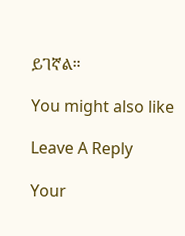ይገኛል።

You might also like

Leave A Reply

Your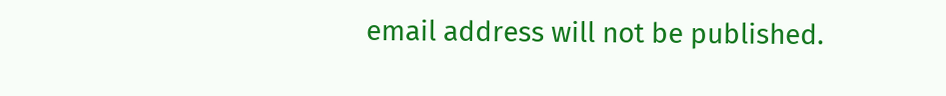email address will not be published.